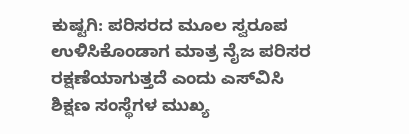ಕುಷ್ಟಗಿ: ಪರಿಸರದ ಮೂಲ ಸ್ವರೂಪ ಉಳಿಸಿಕೊಂಡಾಗ ಮಾತ್ರ ನೈಜ ಪರಿಸರ ರಕ್ಷಣೆಯಾಗುತ್ತದೆ ಎಂದು ಎಸ್‌ವಿಸಿ ಶಿಕ್ಷಣ ಸಂಸ್ಥೆಗಳ ಮುಖ್ಯ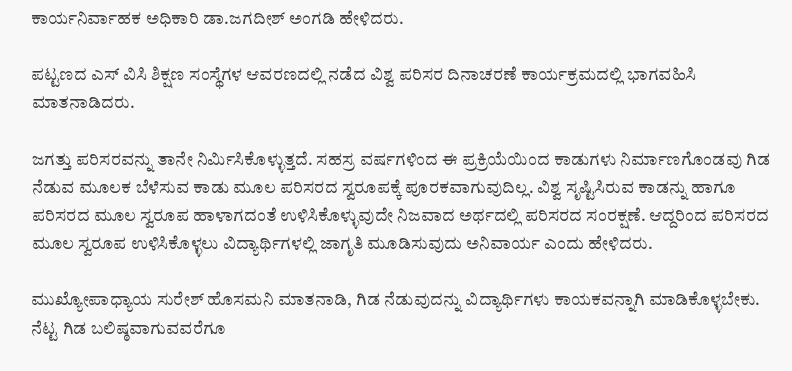ಕಾರ್ಯನಿರ್ವಾಹಕ ಅಧಿಕಾರಿ ಡಾ.ಜಗದೀಶ್ ಅಂಗಡಿ ಹೇಳಿದರು.

ಪಟ್ಟಣದ ಎಸ್ ವಿಸಿ ಶಿಕ್ಷಣ ಸಂಸ್ಥೆಗಳ ಆವರಣದಲ್ಲಿ ನಡೆದ ವಿಶ್ವ ಪರಿಸರ ದಿನಾಚರಣೆ ಕಾರ್ಯಕ್ರಮದಲ್ಲಿ ಭಾಗವಹಿಸಿ ಮಾತನಾಡಿದರು.

ಜಗತ್ತು ಪರಿಸರವನ್ನು ತಾನೇ ನಿರ್ಮಿಸಿಕೊಳ್ಳುತ್ತದೆ. ಸಹಸ್ರ ವರ್ಷಗಳಿಂದ ಈ ಪ್ರಕ್ರಿಯೆಯಿಂದ ಕಾಡುಗಳು ನಿರ್ಮಾಣಗೊಂಡವು ಗಿಡ ನೆಡುವ ಮೂಲಕ ಬೆಳೆಸುವ ಕಾಡು ಮೂಲ ಪರಿಸರದ ಸ್ವರೂಪಕ್ಕೆ ಪೂರಕವಾಗುವುದಿಲ್ಲ. ವಿಶ್ವ ಸೃಷ್ಟಿಸಿರುವ ಕಾಡನ್ನು ಹಾಗೂ ಪರಿಸರದ ಮೂಲ ಸ್ವರೂಪ ಹಾಳಾಗದಂತೆ ಉಳಿಸಿಕೊಳ್ಳುವುದೇ ನಿಜವಾದ ಅರ್ಥದಲ್ಲಿ ಪರಿಸರದ ಸಂರಕ್ಷಣೆ. ಆದ್ದರಿಂದ ಪರಿಸರದ ಮೂಲ ಸ್ವರೂಪ ಉಳಿಸಿಕೊಳ್ಳಲು ವಿದ್ಯಾರ್ಥಿಗಳಲ್ಲಿ ಜಾಗೃತಿ ಮೂಡಿಸುವುದು ಅನಿವಾರ್ಯ ಎಂದು ಹೇಳಿದರು.

ಮುಖ್ಯೋಪಾಧ್ಯಾಯ ಸುರೇಶ್ ಹೊಸಮನಿ ಮಾತನಾಡಿ, ಗಿಡ ನೆಡುವುದನ್ನು ವಿದ್ಯಾರ್ಥಿಗಳು ಕಾಯಕವನ್ನಾಗಿ ಮಾಡಿಕೊಳ್ಳಬೇಕು. ನೆಟ್ಟ ಗಿಡ ಬಲಿಷ್ಠವಾಗುವವರೆಗೂ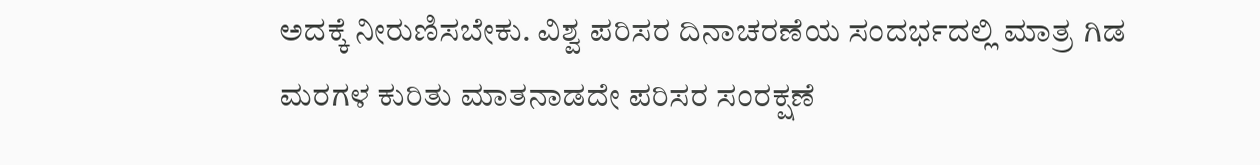ಅದಕ್ಕೆ ನೀರುಣಿಸಬೇಕು. ವಿಶ್ವ ಪರಿಸರ ದಿನಾಚರಣೆಯ ಸಂದರ್ಭದಲ್ಲಿ ಮಾತ್ರ ಗಿಡ ಮರಗಳ ಕುರಿತು ಮಾತನಾಡದೇ ಪರಿಸರ ಸಂರಕ್ಷಣೆ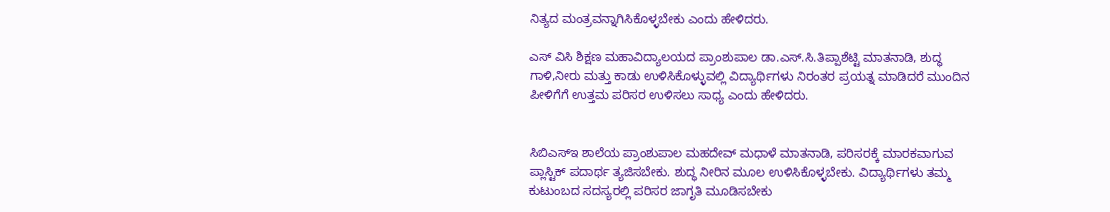ನಿತ್ಯದ ಮಂತ್ರವನ್ನಾಗಿಸಿಕೊಳ್ಳಬೇಕು ಎಂದು ಹೇಳಿದರು.

ಎಸ್ ವಿಸಿ ಶಿಕ್ಷಣ ಮಹಾವಿದ್ಯಾಲಯದ ಪ್ರಾಂಶುಪಾಲ ಡಾ.ಎಸ್.ಸಿ.ತಿಪ್ಪಾಶೆಟ್ಟಿ ಮಾತನಾಡಿ, ಶುದ್ಧ ಗಾಳಿ,ನೀರು ಮತ್ತು ಕಾಡು ಉಳಿಸಿಕೊಳ್ಳುವಲ್ಲಿ ವಿದ್ಯಾರ್ಥಿಗಳು ನಿರಂತರ ಪ್ರಯತ್ನ ಮಾಡಿದರೆ ಮುಂದಿನ ಪೀಳಿಗೆಗೆ ಉತ್ತಮ ಪರಿಸರ ಉಳಿಸಲು ಸಾಧ್ಯ ಎಂದು ಹೇಳಿದರು.


ಸಿಬಿಎಸ್ಇ ಶಾಲೆಯ ಪ್ರಾಂಶುಪಾಲ ಮಹದೇವ್ ಮಧಾಳೆ ಮಾತನಾಡಿ, ಪರಿಸರಕ್ಕೆ ಮಾರಕವಾಗುವ ಪ್ಲಾಸ್ಟಿಕ್ ಪದಾರ್ಥ ತ್ಯಜಿಸಬೇಕು. ಶುದ್ಧ ನೀರಿನ ಮೂಲ ಉಳಿಸಿಕೊಳ್ಳಬೇಕು. ವಿದ್ಯಾರ್ಥಿಗಳು ತಮ್ಮ ಕುಟುಂಬದ ಸದಸ್ಯರಲ್ಲಿ ಪರಿಸರ ಜಾಗೃತಿ ಮೂಡಿಸಬೇಕು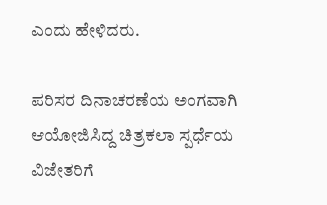ಎಂದು ಹೇಳಿದರು.

ಪರಿಸರ ದಿನಾಚರಣೆಯ ಅಂಗವಾಗಿ ಆಯೋಜಿಸಿದ್ದ ಚಿತ್ರಕಲಾ ಸ್ಪರ್ಧೆಯ ವಿಜೇತರಿಗೆ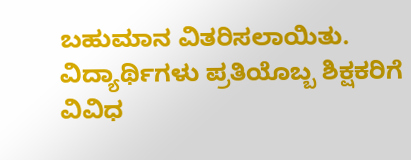ಬಹುಮಾನ ವಿತರಿಸಲಾಯಿತು. ವಿದ್ಯಾರ್ಥಿಗಳು ಪ್ರತಿಯೊಬ್ಬ ಶಿಕ್ಷಕರಿಗೆ ವಿವಿಧ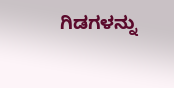ಗಿಡಗಳನ್ನು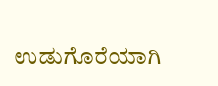ಉಡುಗೊರೆಯಾಗಿ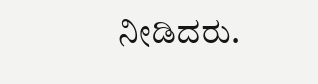ನೀಡಿದರು.